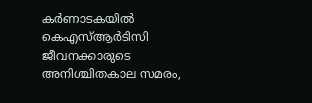കര്‍ണാടകയില്‍ കെഎസ്ആര്‍ടിസി ജീവനക്കാരുടെ അനിശ്ചിതകാല സമരം,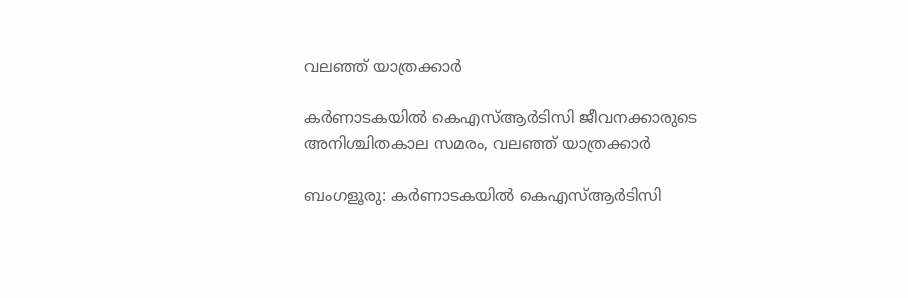വലഞ്ഞ് യാത്രക്കാര്‍

കര്‍ണാടകയില്‍ കെഎസ്ആര്‍ടിസി ജീവനക്കാരുടെ അനിശ്ചിതകാല സമരം, വലഞ്ഞ് യാത്രക്കാര്‍

ബംഗളൂരു: കര്‍ണാടകയില്‍ കെഎസ്ആര്‍ടിസി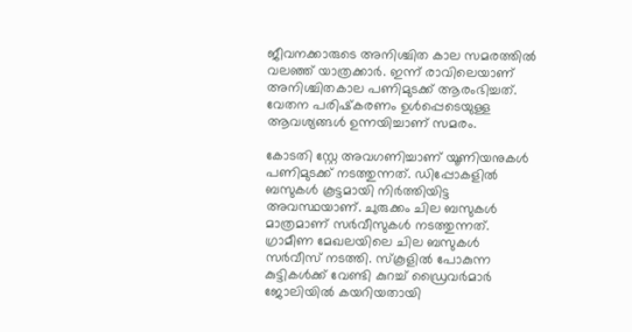ജീവനക്കാരുടെ അനിശ്ചിത കാല സമരത്തില്‍ വലഞ്ഞ് യാത്രക്കാര്‍. ഇന്ന് രാവിലെയാണ് അനിശ്ചിതകാല പണിമുടക്ക് ആരംഭിച്ചത്. വേതന പരിഷ്‌കരണം ഉള്‍പ്പെടെയുള്ള ആവശ്യങ്ങള്‍ ഉന്നയിച്ചാണ് സമരം.

കോടതി സ്റ്റേ അവഗണിച്ചാണ് യൂണിയനുകള്‍ പണിമുടക്ക് നടത്തുന്നത്. ഡിപ്പോകളില്‍ ബസുകള്‍ കൂട്ടമായി നിര്‍ത്തിയിട്ട അവസ്ഥയാണ്. ചുരുക്കം ചില ബസുകള്‍ മാത്രമാണ് സര്‍വീസുകള്‍ നടത്തുന്നത്. ഗ്രാമീണ മേഖലയിലെ ചില ബസുകള്‍ സര്‍വീസ് നടത്തി. സ്‌കൂളില്‍ പോകുന്ന കുട്ടികള്‍ക്ക് വേണ്ടി കുറച്ച് ഡ്രൈവര്‍മാര്‍ ജോലിയില്‍ കയറിയതായി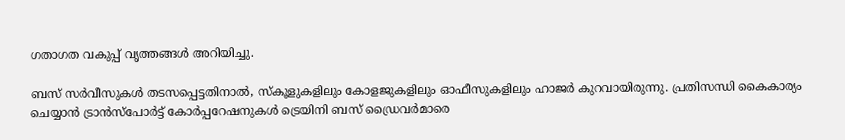ഗതാഗത വകുപ്പ് വൃത്തങ്ങള്‍ അറിയിച്ചു.

ബസ് സര്‍വീസുകള്‍ തടസപ്പെട്ടതിനാല്‍, സ്‌കൂളുകളിലും കോളജുകളിലും ഓഫീസുകളിലും ഹാജര്‍ കുറവായിരുന്നു. പ്രതിസന്ധി കൈകാര്യം ചെയ്യാന്‍ ട്രാന്‍സ്പോര്‍ട്ട് കോര്‍പ്പറേഷനുകള്‍ ട്രെയിനി ബസ് ഡ്രൈവര്‍മാരെ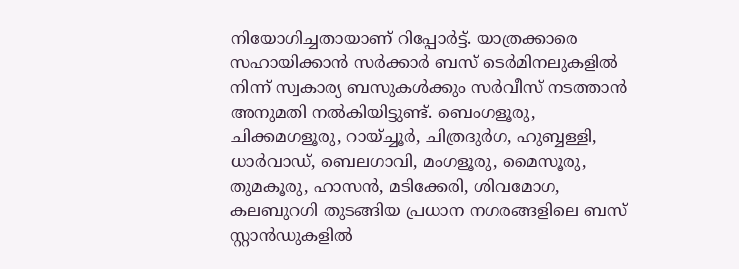നിയോഗിച്ചതായാണ് റിപ്പോര്‍ട്ട്. യാത്രക്കാരെ സഹായിക്കാന്‍ സര്‍ക്കാര്‍ ബസ് ടെര്‍മിനലുകളില്‍ നിന്ന് സ്വകാര്യ ബസുകള്‍ക്കും സര്‍വീസ് നടത്താന്‍ അനുമതി നല്‍കിയിട്ടുണ്ട്. ബെംഗളൂരു, ചിക്കമഗളൂരു, റായ്ച്ചൂര്‍, ചിത്രദുര്‍ഗ, ഹുബ്ബള്ളി, ധാര്‍വാഡ്, ബെലഗാവി, മംഗളൂരു, മൈസൂരു, തുമകൂരു, ഹാസന്‍, മടിക്കേരി, ശിവമോഗ, കലബുറഗി തുടങ്ങിയ പ്രധാന നഗരങ്ങളിലെ ബസ് സ്റ്റാന്‍ഡുകളില്‍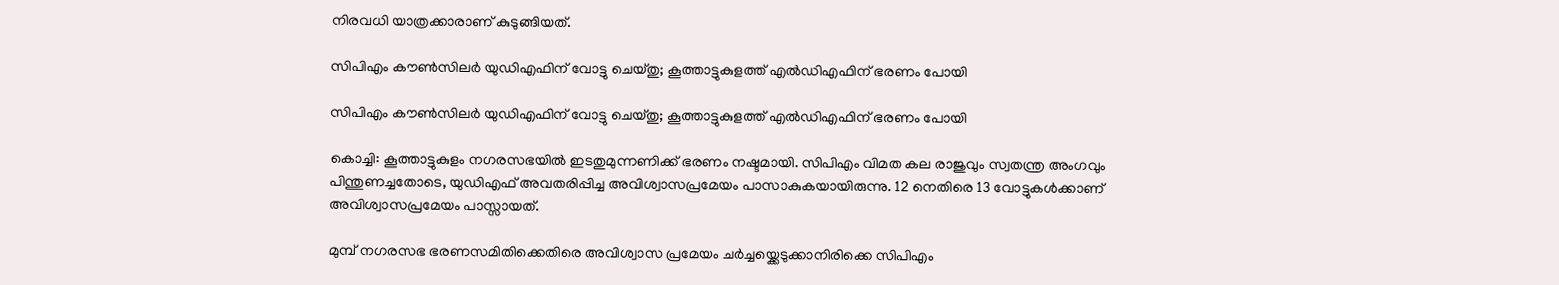നിരവധി യാത്രക്കാരാണ് കുടുങ്ങിയത്.

സിപിഎം കൗണ്‍സിലര്‍ യുഡിഎഫിന് വോട്ടു ചെയ്തു; കൂത്താട്ടുകുളത്ത് എല്‍ഡിഎഫിന് ഭരണം പോയി

സിപിഎം കൗണ്‍സിലര്‍ യുഡിഎഫിന് വോട്ടു ചെയ്തു; കൂത്താട്ടുകുളത്ത് എല്‍ഡിഎഫിന് ഭരണം പോയി

കൊച്ചി: കൂത്താട്ടുകുളം നഗരസഭയില്‍ ഇടതുമുന്നണിക്ക് ഭരണം നഷ്ടമായി. സിപിഎം വിമത കല രാജുവും സ്വതന്ത്ര അംഗവും പിന്തുണച്ചതോടെ, യുഡിഎഫ് അവതരിപ്പിച്ച അവിശ്വാസപ്രമേയം പാസാകുകയായിരുന്നു. 12 നെതിരെ 13 വോട്ടുകള്‍ക്കാണ് അവിശ്വാസപ്രമേയം പാസ്സായത്.

മുമ്പ് നഗരസഭ ഭരണസമിതിക്കെതിരെ അവിശ്വാസ പ്രമേയം ചര്‍ച്ചയ്ക്കെടുക്കാനിരിക്കെ സിപിഎം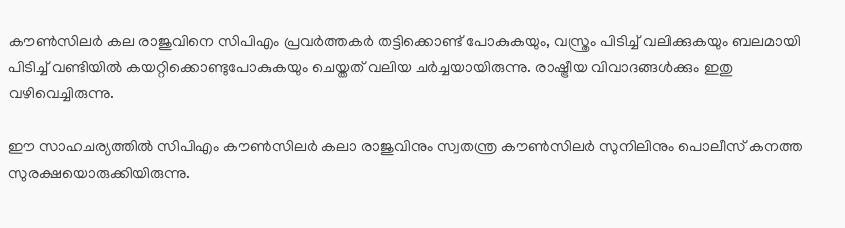കൗണ്‍സിലര്‍ കല രാജുവിനെ സിപിഎം പ്രവര്‍ത്തകര്‍ തട്ടിക്കൊണ്ട് പോകുകയും, വസ്ത്രം പിടിച്ച് വലിക്കുകയും ബലമായി പിടിച്ച് വണ്ടിയില്‍ കയറ്റിക്കൊണ്ടുപോകുകയും ചെയ്തത് വലിയ ചര്‍ച്ചയായിരുന്നു. രാഷ്ട്രീയ വിവാദങ്ങള്‍ക്കും ഇതു വഴിവെച്ചിരുന്നു.

ഈ സാഹചര്യത്തില്‍ സിപിഎം കൗൺസിലർ കലാ രാജുവിനും സ്വതന്ത്ര കൗൺസിലർ സുനിലിനും പൊലീസ് കനത്ത സുരക്ഷയൊരുക്കിയിരുന്നു.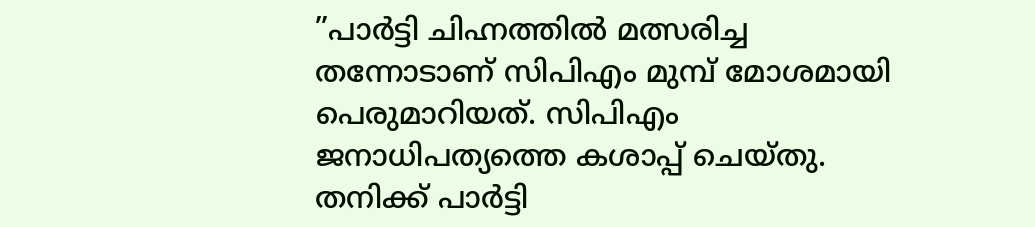”പാർട്ടി ചിഹ്നത്തിൽ മത്സരിച്ച തന്നോടാണ് സിപിഎം മുമ്പ് മോശമായി പെരുമാറിയത്. സിപിഎം ജനാധിപത്യത്തെ കശാപ്പ് ചെയ്തു. തനിക്ക് പാർട്ടി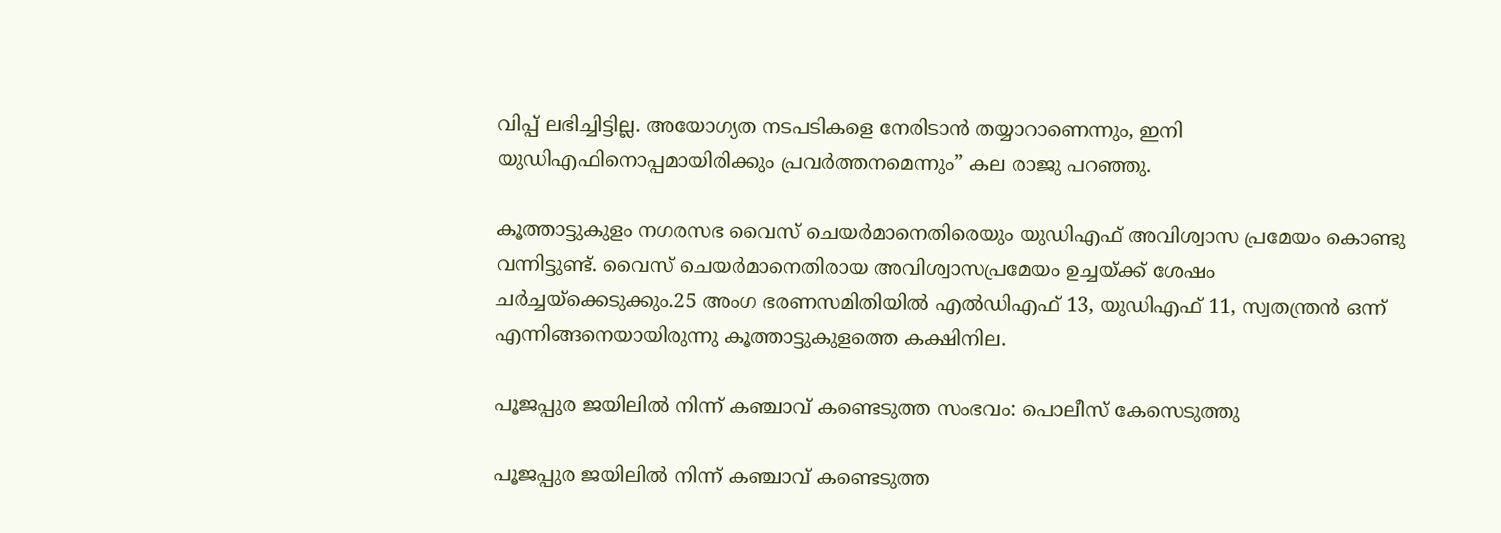വിപ്പ് ലഭിച്ചിട്ടില്ല. അയോഗ്യത നടപടികളെ നേരിടാൻ തയ്യാറാണെന്നും, ഇനി യുഡിഎഫിനൊപ്പമായിരിക്കും പ്രവർത്തനമെന്നും” കല രാജു പറഞ്ഞു.

കൂത്താട്ടുകുളം നഗരസഭ വൈസ് ചെയർമാനെതിരെയും യുഡിഎഫ് അവിശ്വാസ പ്രമേയം കൊണ്ടു വന്നിട്ടുണ്ട്. വൈസ് ചെയർമാനെതിരായ അവിശ്വാസപ്രമേയം ഉച്ചയ്ക്ക് ശേഷം ചർച്ചയ്ക്കെടുക്കും.25 അംഗ ഭരണസമിതിയിൽ എൽഡിഎഫ് 13, യുഡിഎഫ് 11, സ്വതന്ത്രൻ ഒന്ന് എന്നിങ്ങനെയായിരുന്നു കൂത്താട്ടുകുളത്തെ കക്ഷിനില.

പൂജപ്പുര ജയിലില്‍ നിന്ന് കഞ്ചാവ് കണ്ടെടുത്ത സംഭവം: പൊലീസ് കേസെടുത്തു

പൂജപ്പുര ജയിലില്‍ നിന്ന് കഞ്ചാവ് കണ്ടെടുത്ത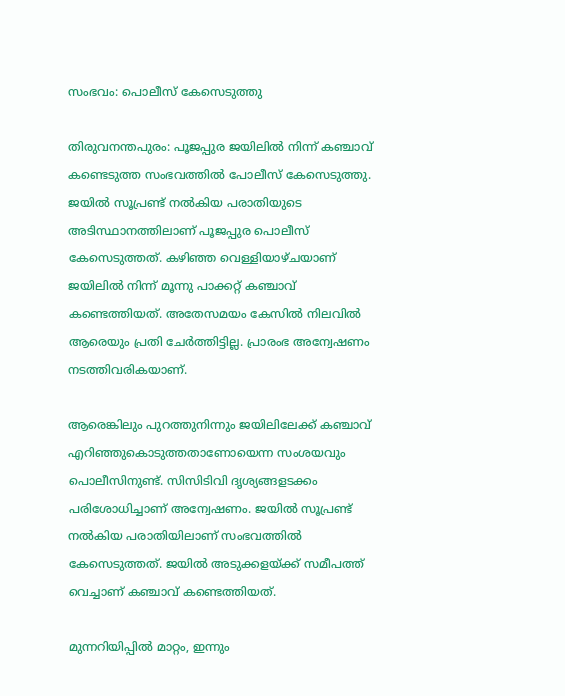സംഭവം: പൊലീസ് കേസെടുത്തു

തിരുവനന്തപുരം: പൂജപ്പുര ജയിലില്‍ നിന്ന് കഞ്ചാവ് കണ്ടെടുത്ത സംഭവത്തില്‍ പോലീസ് കേസെടുത്തു. ജയില്‍ സൂപ്രണ്ട് നല്‍കിയ പരാതിയുടെ അടിസ്ഥാനത്തിലാണ് പൂജപ്പുര പൊലീസ് കേസെടുത്തത്. കഴിഞ്ഞ വെള്ളിയാഴ്ചയാണ് ജയിലില്‍ നിന്ന് മൂന്നു പാക്കറ്റ് കഞ്ചാവ് കണ്ടെത്തിയത്. അതേസമയം കേസില്‍ നിലവില്‍ ആരെയും പ്രതി ചേര്‍ത്തിട്ടില്ല. പ്രാരംഭ അന്വേഷണം നടത്തിവരികയാണ്.

ആരെങ്കിലും പുറത്തുനിന്നും ജയിലിലേക്ക് കഞ്ചാവ് എറിഞ്ഞുകൊടുത്തതാണോയെന്ന സംശയവും പൊലീസിനുണ്ട്. സിസിടിവി ദൃശ്യങ്ങളടക്കം പരിശോധിച്ചാണ് അന്വേഷണം. ജയില്‍ സൂപ്രണ്ട് നല്‍കിയ പരാതിയിലാണ് സംഭവത്തില്‍ കേസെടുത്തത്. ജയില്‍ അടുക്കളയ്ക്ക് സമീപത്ത് വെച്ചാണ് കഞ്ചാവ് കണ്ടെത്തിയത്.

മുന്നറിയിപ്പില്‍ മാറ്റം, ഇന്നും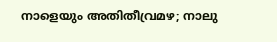നാളെയും അതിതീവ്രമഴ; നാലു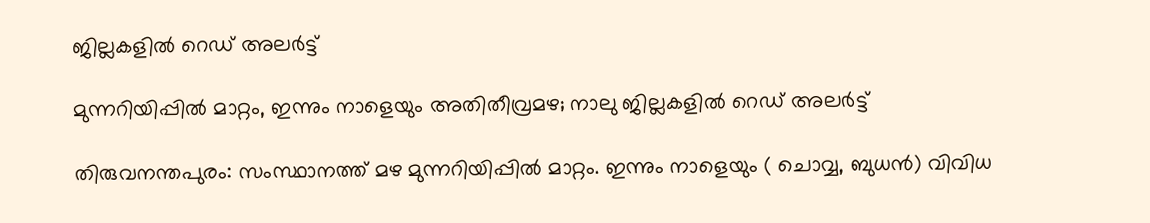ജില്ലകളില്‍ റെഡ് അലര്‍ട്ട്

മുന്നറിയിപ്പില്‍ മാറ്റം, ഇന്നും നാളെയും അതിതീവ്രമഴ; നാലു ജില്ലകളില്‍ റെഡ് അലര്‍ട്ട്

തിരുവനന്തപുരം: സംസ്ഥാനത്ത് മഴ മുന്നറിയിപ്പില്‍ മാറ്റം. ഇന്നും നാളെയും ( ചൊവ്വ, ബുധന്‍) വിവിധ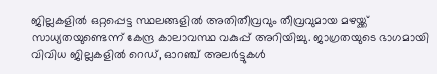ജില്ലകളില്‍ ഒറ്റപ്പെട്ട സ്ഥലങ്ങളില്‍ അതിതീവ്രവും തീവ്രവുമായ മഴയ്ക്ക് സാധ്യതയുണ്ടെന്ന് കേന്ദ്ര കാലാവസ്ഥ വകുപ്പ് അറിയിച്ചു. ജാഗ്രതയുടെ ഭാഗമായി വിവിധ ജില്ലകളില്‍ റെഡ്, ഓറഞ്ച് അലര്‍ട്ടുകള്‍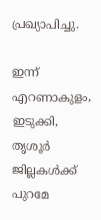പ്രഖ്യാപിച്ചു.

ഇന്ന് എറണാകുളം, ഇടുക്കി, തൃശൂര്‍ ജില്ലകള്‍ക്ക് പുറമേ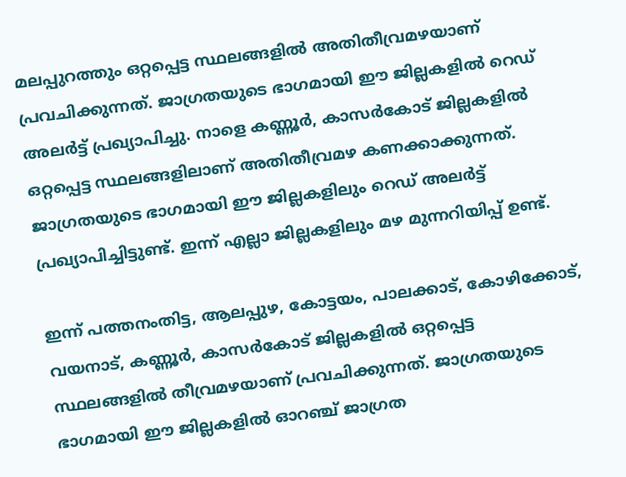മലപ്പുറത്തും ഒറ്റപ്പെട്ട സ്ഥലങ്ങളില്‍ അതിതീവ്രമഴയാണ് പ്രവചിക്കുന്നത്. ജാഗ്രതയുടെ ഭാഗമായി ഈ ജില്ലകളില്‍ റെഡ് അലര്‍ട്ട് പ്രഖ്യാപിച്ചു. നാളെ കണ്ണൂര്‍, കാസര്‍കോട് ജില്ലകളില്‍ ഒറ്റപ്പെട്ട സ്ഥലങ്ങളിലാണ് അതിതീവ്രമഴ കണക്കാക്കുന്നത്. ജാഗ്രതയുടെ ഭാഗമായി ഈ ജില്ലകളിലും റെഡ് അലര്‍ട്ട് പ്രഖ്യാപിച്ചിട്ടുണ്ട്. ഇന്ന് എല്ലാ ജില്ലകളിലും മഴ മുന്നറിയിപ്പ് ഉണ്ട്.

ഇന്ന് പത്തനംതിട്ട, ആലപ്പുഴ, കോട്ടയം, പാലക്കാട്, കോഴിക്കോട്, വയനാട്, കണ്ണൂര്‍, കാസര്‍കോട് ജില്ലകളില്‍ ഒറ്റപ്പെട്ട സ്ഥലങ്ങളില്‍ തീവ്രമഴയാണ് പ്രവചിക്കുന്നത്. ജാഗ്രതയുടെ ഭാഗമായി ഈ ജില്ലകളില്‍ ഓറഞ്ച് ജാഗ്രത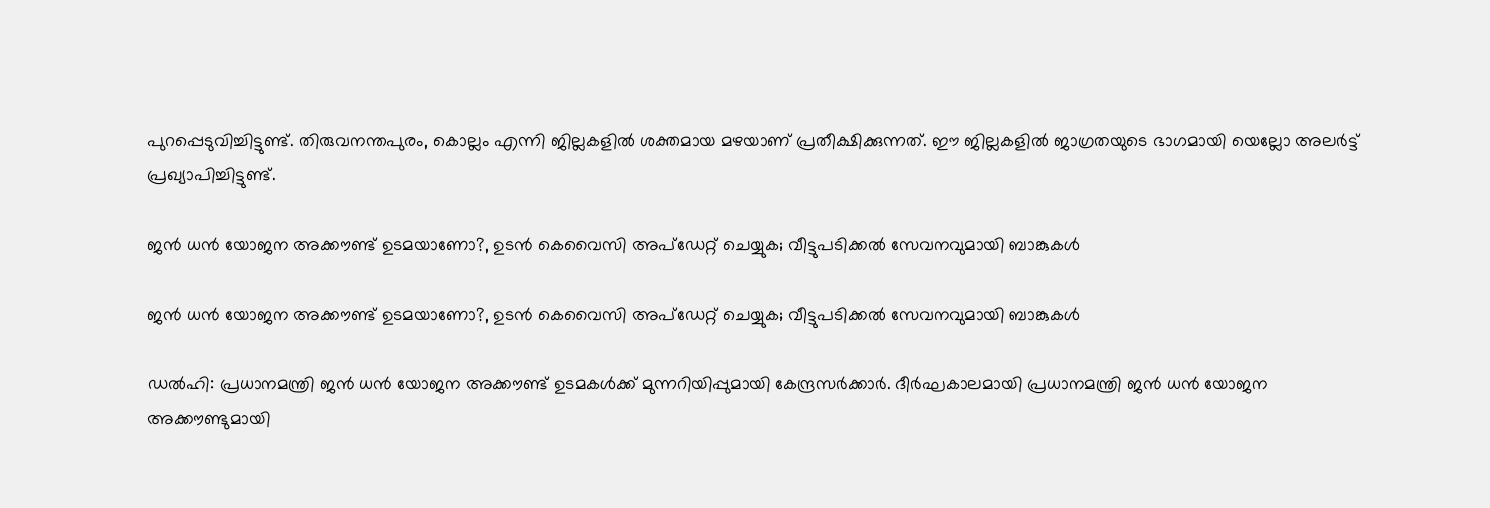പുറപ്പെടുവിച്ചിട്ടുണ്ട്. തിരുവനന്തപുരം, കൊല്ലം എന്നി ജില്ലകളില്‍ ശക്തമായ മഴയാണ് പ്രതീക്ഷിക്കുന്നത്. ഈ ജില്ലകളില്‍ ജാഗ്രതയുടെ ഭാഗമായി യെല്ലോ അലര്‍ട്ട് പ്രഖ്യാപിച്ചിട്ടുണ്ട്.

ജന്‍ ധന്‍ യോജന അക്കൗണ്ട് ഉടമയാണോ?, ഉടന്‍ കെവൈസി അപ്‌ഡേറ്റ് ചെയ്യുക; വീട്ടുപടിക്കല്‍ സേവനവുമായി ബാങ്കുകള്‍

ജന്‍ ധന്‍ യോജന അക്കൗണ്ട് ഉടമയാണോ?, ഉടന്‍ കെവൈസി അപ്‌ഡേറ്റ് ചെയ്യുക; വീട്ടുപടിക്കല്‍ സേവനവുമായി ബാങ്കുകള്‍

ഡല്‍ഹി: പ്രധാനമന്ത്രി ജന്‍ ധന്‍ യോജന അക്കൗണ്ട് ഉടമകള്‍ക്ക് മുന്നറിയിപ്പുമായി കേന്ദ്രസര്‍ക്കാര്‍. ദീര്‍ഘകാലമായി പ്രധാനമന്ത്രി ജന്‍ ധന്‍ യോജന അക്കൗണ്ടുമായി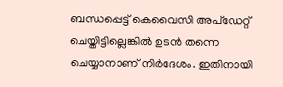ബന്ധപ്പെട്ട് കെവൈസി അപ്‌ഡേറ്റ് ചെയ്തിട്ടില്ലെങ്കില്‍ ഉടന്‍ തന്നെ ചെയ്യാനാണ് നിര്‍ദേശം. ഇതിനായി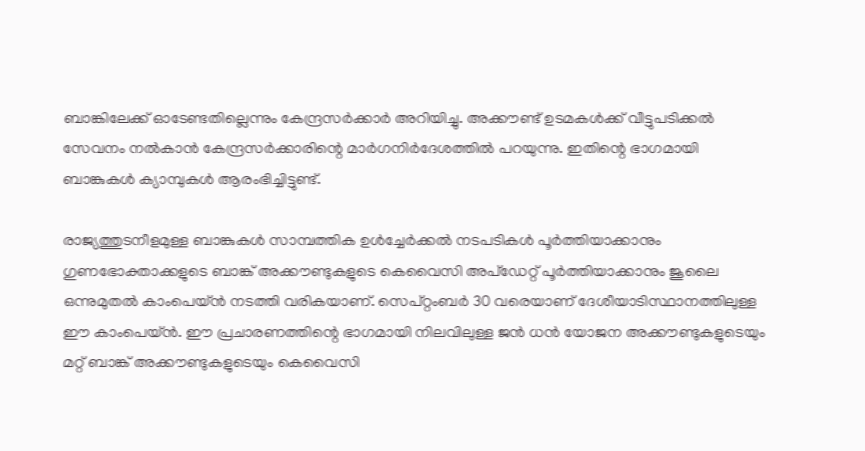ബാങ്കിലേക്ക് ഓടേണ്ടതില്ലെന്നും കേന്ദ്രസര്‍ക്കാര്‍ അറിയിച്ചു. അക്കൗണ്ട് ഉടമകള്‍ക്ക് വീട്ടുപടിക്കല്‍ സേവനം നല്‍കാന്‍ കേന്ദ്രസര്‍ക്കാരിന്റെ മാര്‍ഗനിര്‍ദേശത്തില്‍ പറയുന്നു. ഇതിന്റെ ഭാഗമായി ബാങ്കുകള്‍ ക്യാമ്പുകള്‍ ആരംഭിച്ചിട്ടുണ്ട്.

രാജ്യത്തുടനീളമുള്ള ബാങ്കുകള്‍ സാമ്പത്തിക ഉള്‍ച്ചേര്‍ക്കല്‍ നടപടികള്‍ പൂര്‍ത്തിയാക്കാനും ഗുണഭോക്താക്കളുടെ ബാങ്ക് അക്കൗണ്ടുകളുടെ കെവൈസി അപ്‌ഡേറ്റ് പൂര്‍ത്തിയാക്കാനും ജൂലൈ ഒന്നുമുതല്‍ കാംപെയ്ന്‍ നടത്തി വരികയാണ്. സെപ്റ്റംബര്‍ 30 വരെയാണ് ദേശീയാടിസ്ഥാനത്തിലുള്ള ഈ കാംപെയ്ന്‍. ഈ പ്രചാരണത്തിന്റെ ഭാഗമായി നിലവിലുള്ള ജന്‍ ധന്‍ യോജന അക്കൗണ്ടുകളുടെയും മറ്റ് ബാങ്ക് അക്കൗണ്ടുകളുടെയും കെവൈസി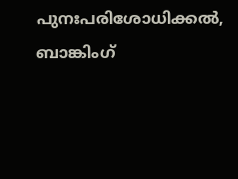പുനഃപരിശോധിക്കല്‍, ബാങ്കിംഗ്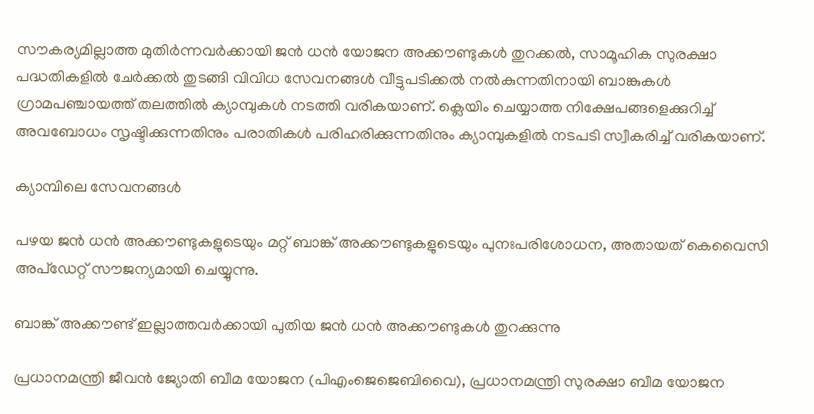സൗകര്യമില്ലാത്ത മുതിര്‍ന്നവര്‍ക്കായി ജന്‍ ധന്‍ യോജന അക്കൗണ്ടുകള്‍ തുറക്കല്‍, സാമൂഹിക സുരക്ഷാ പദ്ധതികളില്‍ ചേര്‍ക്കല്‍ തുടങ്ങി വിവിധ സേവനങ്ങള്‍ വീട്ടുപടിക്കല്‍ നല്‍കുന്നതിനായി ബാങ്കുകള്‍ ഗ്രാമപഞ്ചായത്ത് തലത്തില്‍ ക്യാമ്പുകള്‍ നടത്തി വരികയാണ്. ക്ലെയിം ചെയ്യാത്ത നിക്ഷേപങ്ങളെക്കുറിച്ച് അവബോധം സൃഷ്ടിക്കുന്നതിനും പരാതികള്‍ പരിഹരിക്കുന്നതിനും ക്യാമ്പുകളില്‍ നടപടി സ്വീകരിച്ച് വരികയാണ്.

ക്യാമ്പിലെ സേവനങ്ങള്‍

പഴയ ജന്‍ ധന്‍ അക്കൗണ്ടുകളുടെയും മറ്റ് ബാങ്ക് അക്കൗണ്ടുകളുടെയും പുനഃപരിശോധന, അതായത് കെവൈസി അപ്‌ഡേറ്റ് സൗജന്യമായി ചെയ്യുന്നു.

ബാങ്ക് അക്കൗണ്ട് ഇല്ലാത്തവര്‍ക്കായി പുതിയ ജന്‍ ധന്‍ അക്കൗണ്ടുകള്‍ തുറക്കുന്നു

പ്രധാനമന്ത്രി ജീവന്‍ ജ്യോതി ബീമ യോജന (പിഎംജെജെബിവൈ), പ്രധാനമന്ത്രി സുരക്ഷാ ബീമ യോജന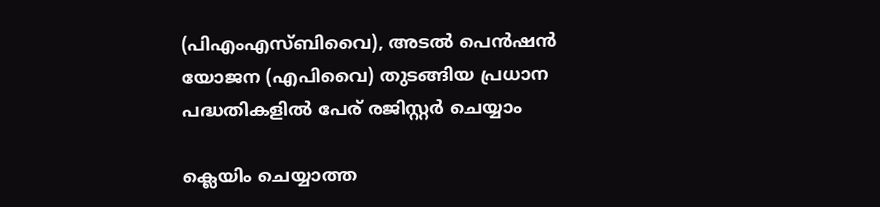(പിഎംഎസ്ബിവൈ), അടല്‍ പെന്‍ഷന്‍ യോജന (എപിവൈ) തുടങ്ങിയ പ്രധാന പദ്ധതികളില്‍ പേര് രജിസ്റ്റര്‍ ചെയ്യാം

ക്ലെയിം ചെയ്യാത്ത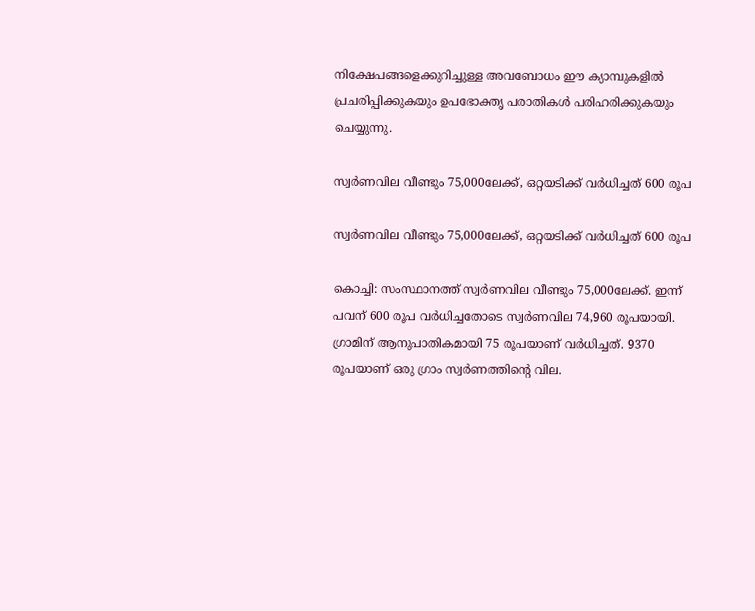നിക്ഷേപങ്ങളെക്കുറിച്ചുള്ള അവബോധം ഈ ക്യാമ്പുകളില്‍ പ്രചരിപ്പിക്കുകയും ഉപഭോക്തൃ പരാതികള്‍ പരിഹരിക്കുകയും ചെയ്യുന്നു.

സ്വര്‍ണവില വീണ്ടും 75,000ലേക്ക്, ഒറ്റയടിക്ക് വര്‍ധിച്ചത് 600 രൂപ

സ്വര്‍ണവില വീണ്ടും 75,000ലേക്ക്, ഒറ്റയടിക്ക് വര്‍ധിച്ചത് 600 രൂപ

കൊച്ചി: സംസ്ഥാനത്ത് സ്വര്‍ണവില വീണ്ടും 75,000ലേക്ക്. ഇന്ന് പവന് 600 രൂപ വര്‍ധിച്ചതോടെ സ്വര്‍ണവില 74,960 രൂപയായി. ഗ്രാമിന് ആനുപാതികമായി 75 രൂപയാണ് വര്‍ധിച്ചത്. 9370 രൂപയാണ് ഒരു ഗ്രാം സ്വര്‍ണത്തിന്റെ വില.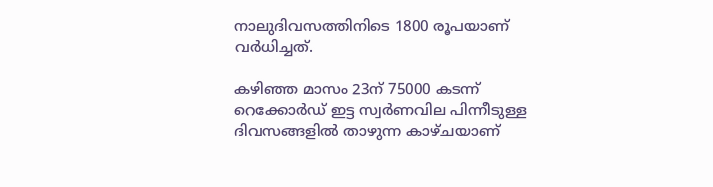നാലുദിവസത്തിനിടെ 1800 രൂപയാണ് വര്‍ധിച്ചത്.

കഴിഞ്ഞ മാസം 23ന് 75000 കടന്ന് റെക്കോര്‍ഡ് ഇട്ട സ്വര്‍ണവില പിന്നീടുള്ള ദിവസങ്ങളില്‍ താഴുന്ന കാഴ്ചയാണ്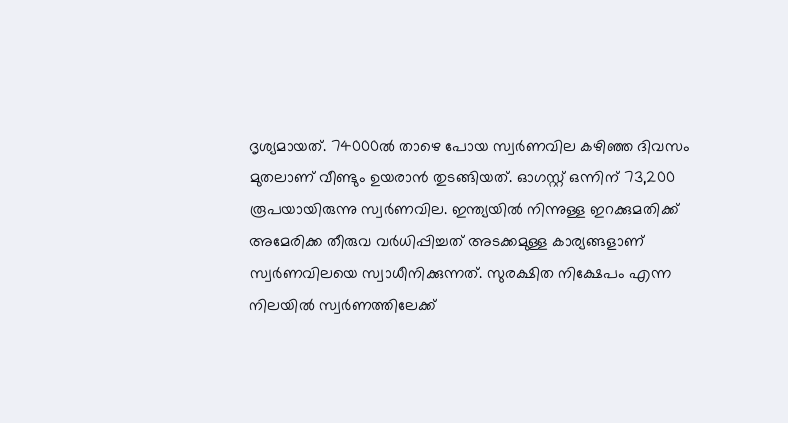ദൃശ്യമായത്. 74000ല്‍ താഴെ പോയ സ്വര്‍ണവില കഴിഞ്ഞ ദിവസം മുതലാണ് വീണ്ടും ഉയരാന്‍ തുടങ്ങിയത്. ഓഗസ്റ്റ് ഒന്നിന് 73,200 രൂപയായിരുന്നു സ്വര്‍ണവില. ഇന്ത്യയില്‍ നിന്നുള്ള ഇറക്കുമതിക്ക് അമേരിക്ക തീരുവ വര്‍ധിപ്പിച്ചത് അടക്കമുള്ള കാര്യങ്ങളാണ് സ്വര്‍ണവിലയെ സ്വാധീനിക്കുന്നത്. സുരക്ഷിത നിക്ഷേപം എന്ന നിലയില്‍ സ്വര്‍ണത്തിലേക്ക്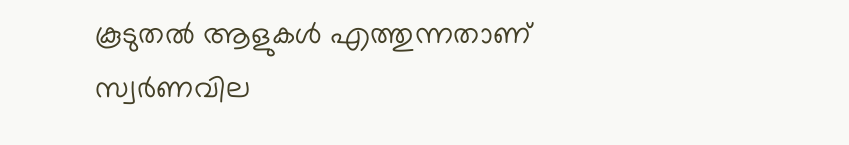കൂടുതല്‍ ആളുകള്‍ എത്തുന്നതാണ് സ്വര്‍ണവില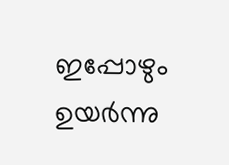ഇപ്പോഴും ഉയര്‍ന്നു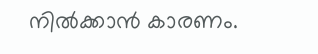നില്‍ക്കാന്‍ കാരണം.